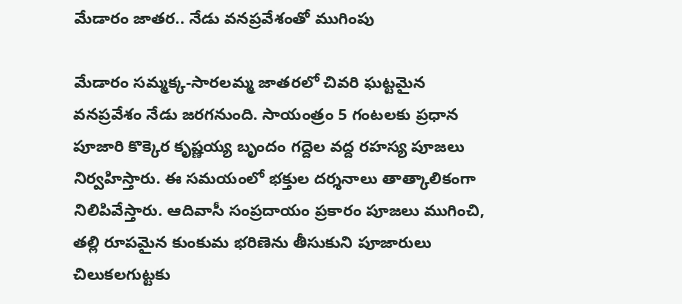మేడారం జాతర.. నేడు వనప్రవేశంతో ముగింపు

మేడారం సమ్మక్క-సారలమ్మ జాతరలో చివరి ఘట్టమైన వనప్రవేశం నేడు జరగనుంది. సాయంత్రం 5 గంటలకు ప్రధాన పూజారి కొక్కెర కృష్ణయ్య బృందం గద్దెల వద్ద రహస్య పూజలు నిర్వహిస్తారు. ఈ సమయంలో భక్తుల దర్శనాలు తాత్కాలికంగా నిలిపివేస్తారు. ఆదివాసీ సంప్రదాయం ప్రకారం పూజలు ముగించి, తల్లి రూపమైన కుంకుమ భరిణెను తీసుకుని పూజారులు చిలుకలగుట్టకు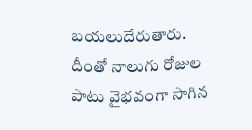బయలుదేరుతారు. దీంతో నాలుగు రోజుల పాటు వైభవంగా సాగిన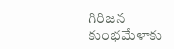గిరిజన కుంభమేళాకు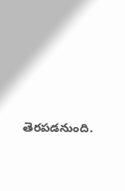తెరపడనుంది.